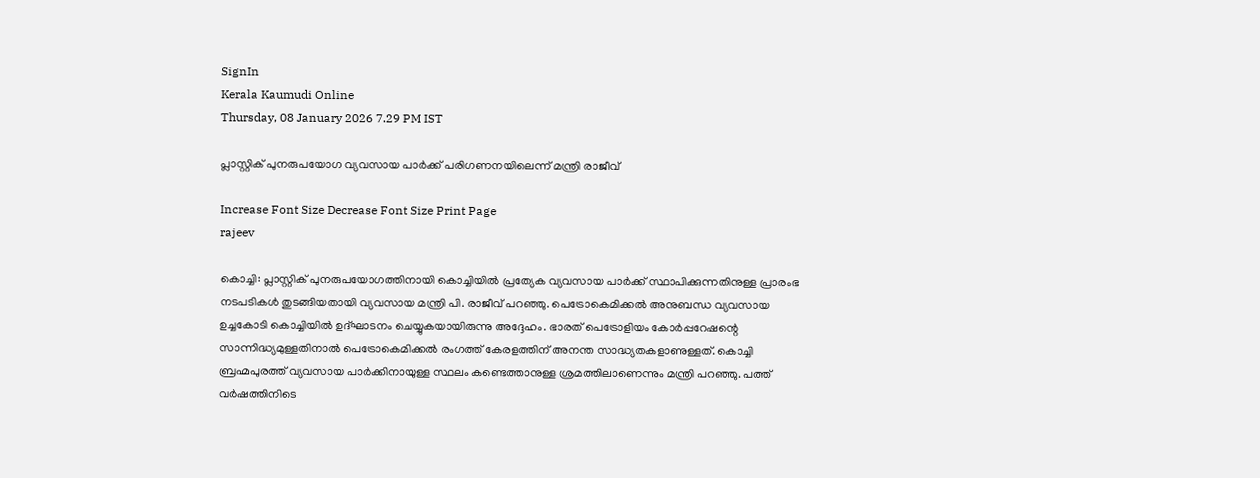SignIn
Kerala Kaumudi Online
Thursday, 08 January 2026 7.29 PM IST

പ്ലാസ്റ്റിക് പുനരുപയോഗ വ്യവസായ പാർക്ക് പരിഗണനയിലെന്ന് മന്ത്രി രാജീവ്

Increase Font Size Decrease Font Size Print Page
rajeev

കൊച്ചി: പ്ലാസ്റ്റിക് പുനരുപയോഗത്തിനായി കൊച്ചിയിൽ പ്രത്യേക വ്യവസായ പാർക്ക് സ്ഥാപിക്കുന്നതിനുള്ള പ്രാരംഭ നടപടികൾ തുടങ്ങിയതായി വ്യവസായ മന്ത്രി പി. രാജീവ് പറഞ്ഞു. പെട്രോകെമിക്കൽ അനുബന്ധ വ്യവസായ ഉച്ചകോടി കൊച്ചിയിൽ ഉദ്ഘാടനം ചെയ്യുകയായിരുന്നു അദ്ദേഹം. ഭാരത് പെട്രോളിയം കോർപ്പറേഷന്റെ സാന്നിദ്ധ്യമുള്ളതിനാൽ പെട്രോകെമിക്കൽ രംഗത്ത് കേരളത്തിന് അനന്ത സാദ്ധ്യതകളാണുള്ളത്. കൊച്ചി ബ്രഹ്മപുരത്ത് വ്യവസായ പാർക്കിനായുള്ള സ്ഥലം കണ്ടെത്താനുള്ള ശ്രമത്തിലാണെന്നും മന്ത്രി പറഞ്ഞു. പത്ത് വർഷത്തിനിടെ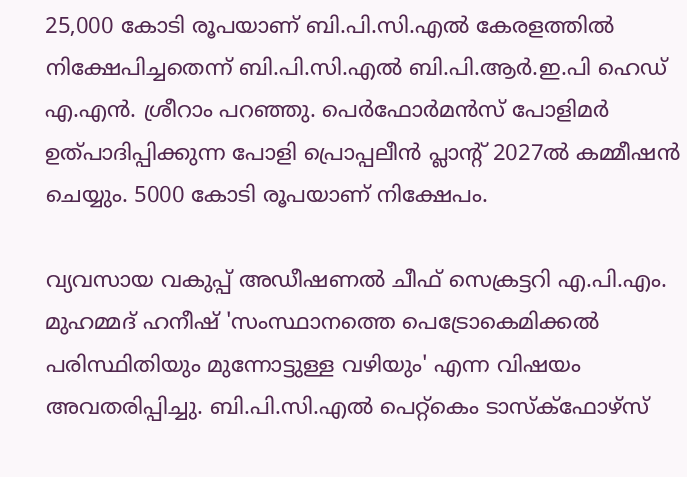25,000 കോടി രൂപയാണ് ബി.പി.സി.എൽ കേരളത്തിൽ നിക്ഷേപിച്ചതെന്ന് ബി.പി.സി.എൽ ബി.പി.ആർ.ഇ.പി ഹെഡ് എ.എൻ. ശ്രീറാം പറഞ്ഞു. പെർഫോർമൻസ് പോളിമർ ഉത്പാദിപ്പിക്കുന്ന പോളി പ്രൊപ്പലീൻ പ്ലാന്റ് 2027ൽ കമ്മീഷൻ ചെയ്യും. 5000 കോടി രൂപയാണ് നിക്ഷേപം.

വ്യവസായ വകുപ്പ് അഡീഷണൽ ചീഫ് സെക്രട്ടറി എ.പി.എം. മുഹമ്മദ് ഹനീഷ് 'സംസ്ഥാനത്തെ പെട്രോകെമിക്കൽ പരിസ്ഥിതിയും മുന്നോട്ടുള്ള വഴിയും' എന്ന വിഷയം അവതരിപ്പിച്ചു. ബി.പി.സി.എൽ പെറ്റ്‌കെം ടാസ്‌ക്‌ഫോഴ്‌സ്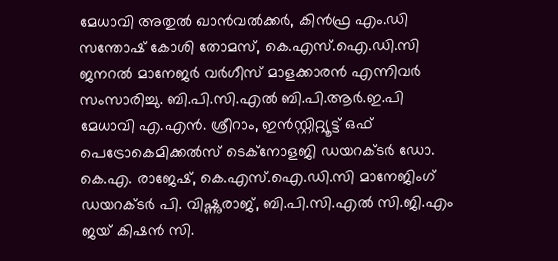മേധാവി അതുൽ ഖാൻവൽക്കർ, കിൻഫ്ര എം.ഡി സന്തോഷ് കോശി തോമസ്, കെ.എസ്.ഐ.ഡി.സി ജനറൽ മാനേജർ വർഗീസ് മാളക്കാരൻ എന്നിവർ സംസാരിച്ചു. ബി.പി.സി.എൽ ബി.പി.ആർ.ഇ.പി മേധാവി എ.എൻ. ശ്രീറാം, ഇൻസ്റ്റിറ്റ്യൂട്ട് ഒഫ് പെട്രോകെമിക്കൽസ് ടെക്‌നോളജി ഡയറക്ടർ ഡോ. കെ.എ. രാജേഷ്, കെ.എസ്.ഐ.ഡി.സി മാനേജിംഗ് ഡയറക്‌ടർ പി. വിഷ്ണുരാജ്, ബി.പി.സി.എൽ സി.ജി.എം ജയ് കിഷൻ സി.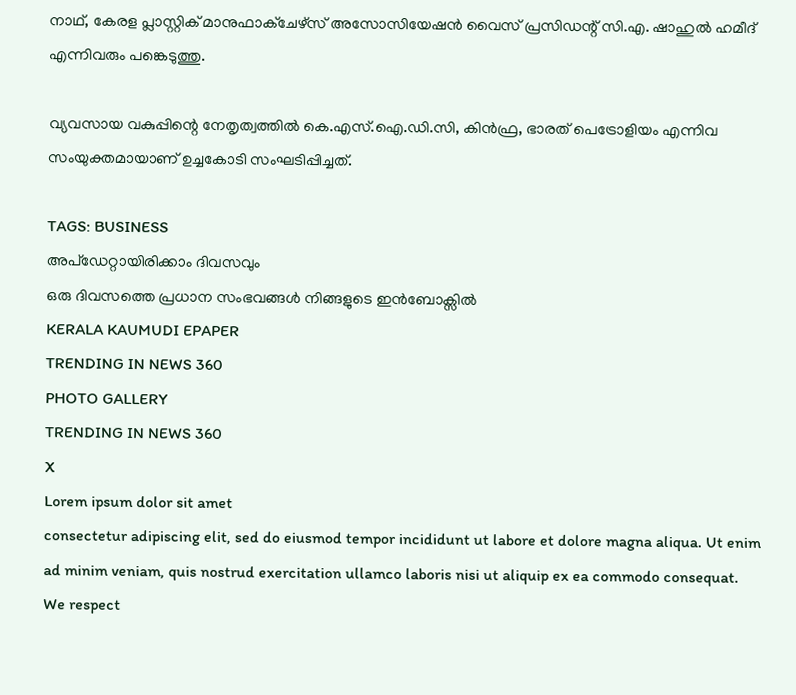നാഥ്, കേരള പ്ലാസ്റ്റിക് മാനുഫാക്‌ചേഴ്‌സ് അസോസിയേഷൻ വൈസ് പ്രസിഡന്റ് സി.എ. ഷാഹുൽ ഹമീദ് എന്നിവരും പങ്കെടുത്തു.

വ്യവസായ വകുപ്പിന്റെ നേതൃത്വത്തിൽ കെ.എസ്.ഐ.ഡി.സി, കിൻഫ്ര, ഭാരത് പെട്രോളിയം എന്നിവ സംയുക്തമായാണ് ഉച്ചകോടി സംഘടിപ്പിച്ചത്.

TAGS: BUSINESS
അപ്ഡേറ്റായിരിക്കാം ദിവസവും
ഒരു ദിവസത്തെ പ്രധാന സംഭവങ്ങൾ നിങ്ങളുടെ ഇൻബോക്സിൽ
KERALA KAUMUDI EPAPER
TRENDING IN NEWS 360
PHOTO GALLERY
TRENDING IN NEWS 360
X
Lorem ipsum dolor sit amet
consectetur adipiscing elit, sed do eiusmod tempor incididunt ut labore et dolore magna aliqua. Ut enim ad minim veniam, quis nostrud exercitation ullamco laboris nisi ut aliquip ex ea commodo consequat.
We respect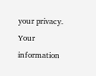your privacy. Your information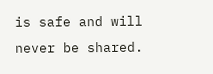is safe and will never be shared.